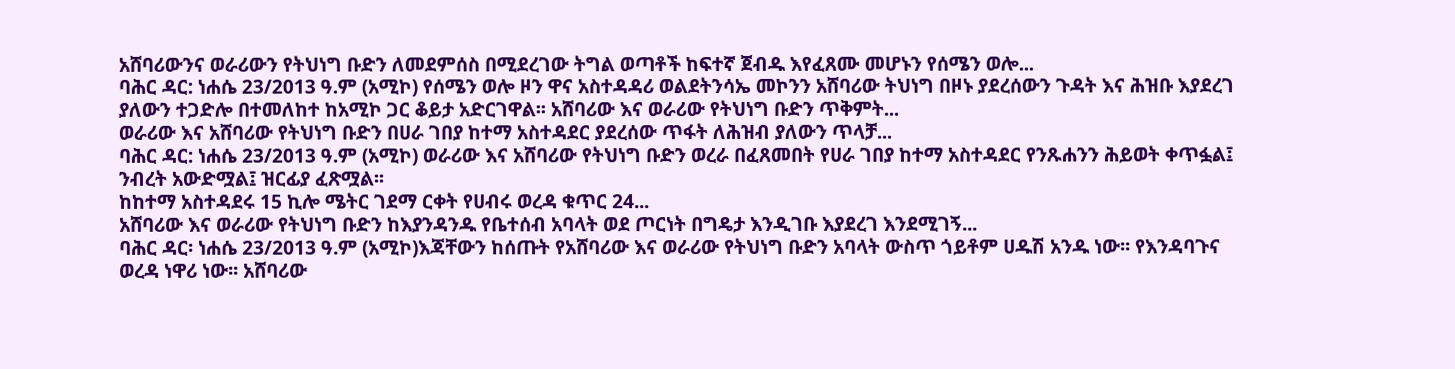አሸባሪውንና ወራሪውን የትህነግ ቡድን ለመደምሰስ በሚደረገው ትግል ወጣቶች ከፍተኛ ጀብዱ እየፈጸሙ መሆኑን የሰሜን ወሎ...
ባሕር ዳር: ነሐሴ 23/2013 ዓ.ም (አሚኮ) የሰሜን ወሎ ዞን ዋና አስተዳዳሪ ወልደትንሳኤ መኮንን አሸባሪው ትህነግ በዞኑ ያደረሰውን ጉዳት እና ሕዝቡ እያደረገ ያለውን ተጋድሎ በተመለከተ ከአሚኮ ጋር ቆይታ አድርገዋል፡፡ አሸባሪው እና ወራሪው የትህነግ ቡድን ጥቅምት...
ወራሪው እና አሸባሪው የትህነግ ቡድን በሀራ ገበያ ከተማ አስተዳደር ያደረሰው ጥፋት ለሕዝብ ያለውን ጥላቻ...
ባሕር ዳር: ነሐሴ 23/2013 ዓ.ም (አሚኮ) ወራሪው እና አሸባሪው የትህነግ ቡድን ወረራ በፈጸመበት የሀራ ገበያ ከተማ አስተዳደር የንጹሐንን ሕይወት ቀጥፏል፤ ንብረት አውድሟል፤ ዝርፊያ ፈጽሟል፡፡
ከከተማ አስተዳደሩ 15 ኪሎ ሜትር ገደማ ርቀት የሀብሩ ወረዳ ቁጥር 24...
አሸባሪው እና ወራሪው የትህነግ ቡድን ከእያንዳንዱ የቤተሰብ አባላት ወደ ጦርነት በግዴታ እንዲገቡ እያደረገ እንደሚገኝ...
ባሕር ዳር፡ ነሐሴ 23/2013 ዓ.ም (አሚኮ)እጃቸውን ከሰጡት የአሸባሪው እና ወራሪው የትህነግ ቡድን አባላት ውስጥ ጎይቶም ሀዱሽ አንዱ ነው፡፡ የእንዳባጉና ወረዳ ነዋሪ ነው፡፡ አሸባሪው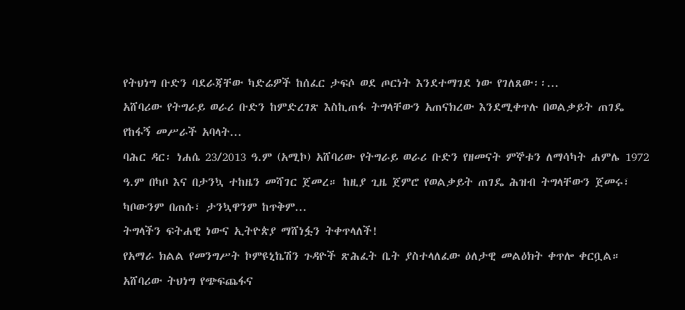የትህነግ ቡድን ባደራጃቸው ካድሬዎች ከሰፈር ታፍሶ ወደ ጦርነት እንደተማገደ ነው የገለጸው፡፡...
አሸባሪው የትግራይ ወራሪ ቡድን ከምድረገጽ እስኪጠፋ ትግላቸውን አጠናክረው እንደሚቀጥሉ በወልቃይት ጠገዴ የከፋኝ መሥራች አባላት...
ባሕር ዳር፡ ነሐሴ 23/2013 ዓ.ም (አሚኮ) አሸባሪው የትግራይ ወራሪ ቡድን የዘመናት ምኞቱን ለማሳካት ሐምሌ 1972 ዓ.ም በካቦ እና በታንኳ ተከዜን መሻገር ጀመረ። ከዚያ ጊዜ ጀምሮ የወልቃይት ጠገዴ ሕዝብ ትግላቸውን ጀመሩ፣ ካቦውንም በጠሱ፣ ታንኳዋንም ከጥቅም...
ትግላችን ፍትሐዊ ነውና ኢትዮጵያ ማሸነፏን ትቀጥላለች!
የአማራ ክልል የመንግሥት ኮምዩኒኬሽን ጉዳዮች ጽሕፈት ቤት ያስተላለፈው ዕለታዊ መልዕክት ቀጥሎ ቀርቧል።
አሸባሪው ትህነግ የጭፍጨፋና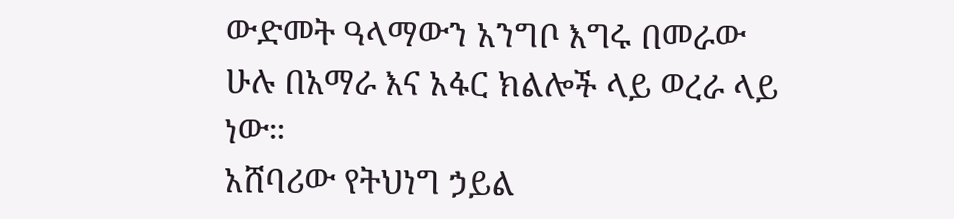ውድመት ዓላማውን አንግቦ እግሩ በመራው ሁሉ በአማራ እና አፋር ክልሎች ላይ ወረራ ላይ ነው።
አሸባሪው የትህነግ ኃይል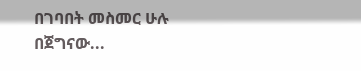በገባበት መስመር ሁሉ በጀግናው...